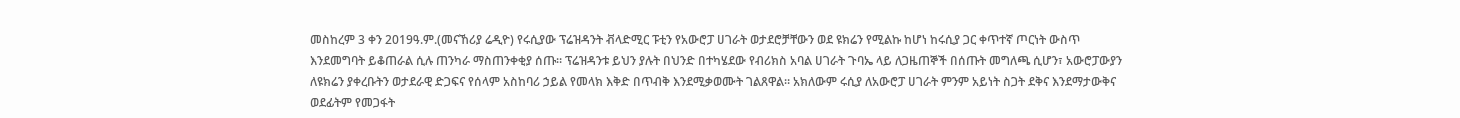መስከረም 3 ቀን 2019ዓ.ም.(መናኸሪያ ሬዲዮ) የሩሲያው ፕሬዝዳንት ቭላድሚር ፑቲን የአውሮፓ ሀገራት ወታደሮቻቸውን ወደ ዩክሬን የሚልኩ ከሆነ ከሩሲያ ጋር ቀጥተኛ ጦርነት ውስጥ እንደመግባት ይቆጠራል ሲሉ ጠንካራ ማስጠንቀቂያ ሰጡ። ፕሬዝዳንቱ ይህን ያሉት በህንድ በተካሄደው የብሪክስ አባል ሀገራት ጉባኤ ላይ ለጋዜጠኞች በሰጡት መግለጫ ሲሆን፣ አውሮፓውያን ለዩክሬን ያቀረቡትን ወታደራዊ ድጋፍና የሰላም አስከባሪ ኃይል የመላክ እቅድ በጥብቅ እንደሚቃወሙት ገልጸዋል። አክለውም ሩሲያ ለአውሮፓ ሀገራት ምንም አይነት ስጋት ደቅና እንደማታውቅና ወደፊትም የመጋፋት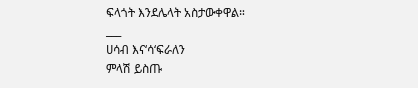ፍላጎት እንደሌላት አስታውቀዋል።
___
ሀሳብ እና‘ሳ‘ፍራለን
ምላሽ ይስጡ